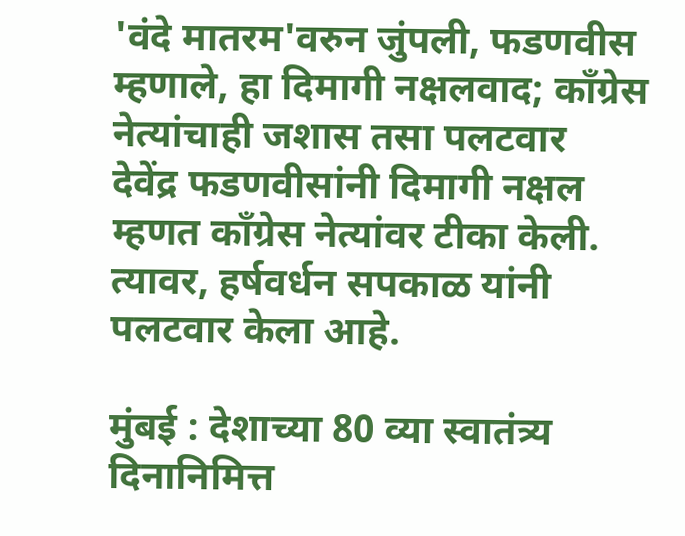'वंदे मातरम'वरुन जुंपली, फडणवीस म्हणाले, हा दिमागी नक्षलवाद; काँग्रेस नेत्यांचाही जशास तसा पलटवार
देवेंद्र फडणवीसांनी दिमागी नक्षल म्हणत काँग्रेस नेत्यांवर टीका केली. त्यावर, हर्षवर्धन सपकाळ यांनी पलटवार केला आहे.

मुंबई : देशाच्या 80 व्या स्वातंत्र्य दिनानिमित्त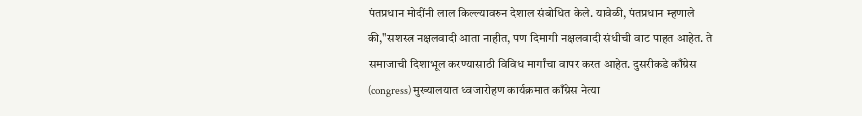पंतप्रधान मोदींनी लाल किल्ल्यावरुन देशाल संबोधित केले. यावेळी, पंतप्रधान म्हणाले की,"सशस्त्र नक्षलवादी आता नाहीत, पण दिमागी नक्षलवादी संधीची वाट पाहत आहेत. ते समाजाची दिशाभूल करण्यासाठी विविध मार्गांचा वापर करत आहेत. दुसरीकडे काँग्रेस (congress) मुख्यालयात ध्वजारोहण कार्यक्रमात काँग्रेस नेत्या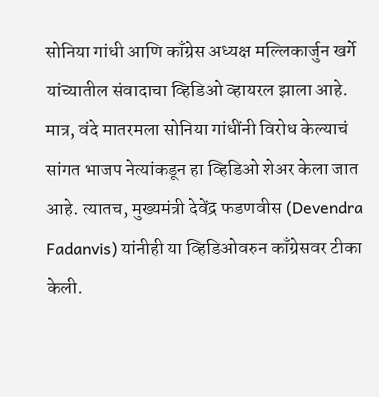सोनिया गांधी आणि काँग्रेस अध्यक्ष मल्लिकार्जुन खर्गे यांच्यातील संवादाचा व्हिडिओ व्हायरल झाला आहे. मात्र, वंदे मातरमला सोनिया गांधींनी विरोध केल्याचं सांगत भाजप नेत्यांकडून हा व्हिडिओ शेअर केला जात आहे. त्यातच, मुख्यमंत्री देवेंद्र फडणवीस (Devendra Fadanvis) यांनीही या व्हिडिओवरुन काँग्रेसवर टीका केली.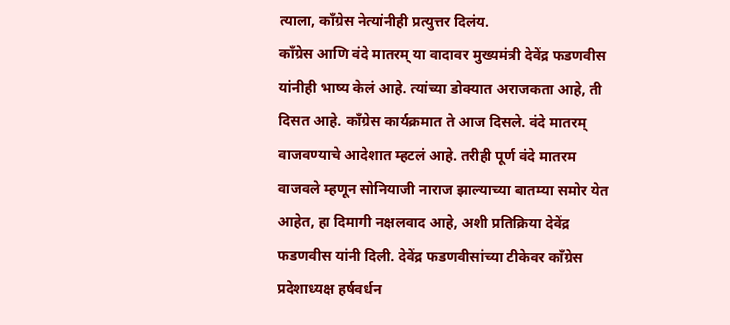त्याला, काँग्रेस नेत्यांनीही प्रत्युत्तर दिलंय.
काँग्रेस आणि वंदे मातरम् या वादावर मुख्यमंत्री देवेंद्र फडणवीस यांनीही भाष्य केलं आहे. त्यांच्या डोक्यात अराजकता आहे, ती दिसत आहे. काँग्रेस कार्यक्रमात ते आज दिसले. वंदे मातरम् वाजवण्याचे आदेशात म्हटलं आहे. तरीही पूर्ण वंदे मातरम वाजवले म्हणून सोनियाजी नाराज झाल्याच्या बातम्या समोर येत आहेत, हा दिमागी नक्षलवाद आहे, अशी प्रतिक्रिया देवेंद्र फडणवीस यांनी दिली. देवेंद्र फडणवीसांच्या टीकेवर काँग्रेस प्रदेशाध्यक्ष हर्षवर्धन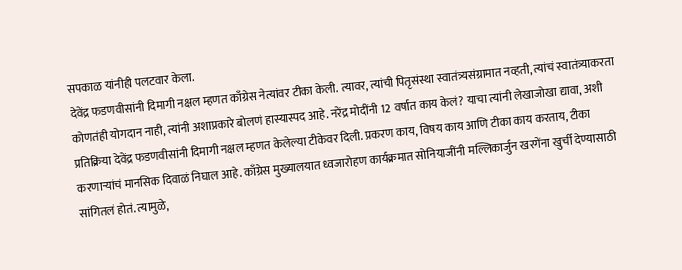सपकाळ यांनीही पलटवार केला.
देवेंद्र फडणवीसांनी दिमागी नक्षल म्हणत काँग्रेस नेत्यांवर टीका केली. त्यावर, त्यांची पितृसंस्था स्वातंत्र्यसंग्रामात नव्हती, त्यांचं स्वातंत्र्याकरता कोणतंही योगदान नाही, त्यांनी अशाप्रकारे बोलणं हास्यास्पद आहे. नरेंद्र मोदींनी 12 वर्षात काय केलं? याचा त्यांनी लेखाजोखा द्यावा, अशी प्रतिक्रिया देवेंद्र फडणवीसांनी दिमागी नक्षल म्हणत केलेल्या टीकेवर दिली. प्रकरण काय, विषय काय आणि टीका काय करताय, टीका करणाऱ्यांचं मानसिक दिवाळं निघाल आहे. काँग्रेस मुख्यालयात ध्वजारोहण कार्यक्रमात सोनियाजींनी मल्लिकार्जुन खरगेंना खुर्ची देण्यासाठी सांगितलं होतं. त्यामुळे,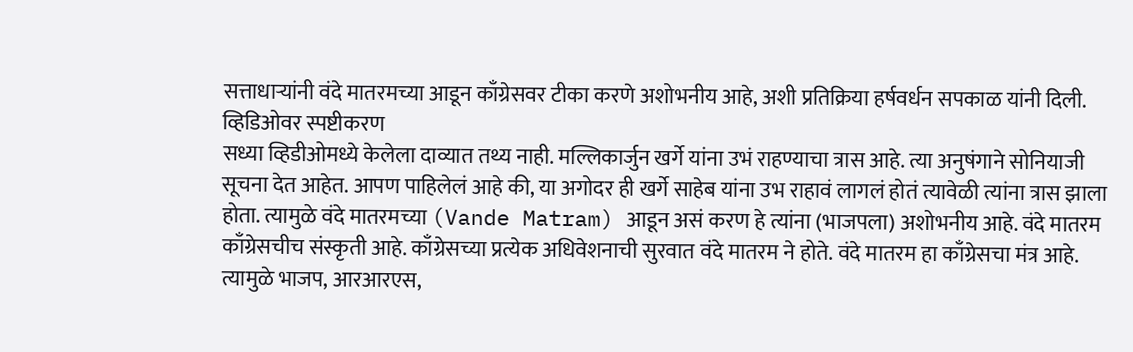सत्ताधाऱ्यांनी वंदे मातरमच्या आडून काँग्रेसवर टीका करणे अशोभनीय आहे, अशी प्रतिक्रिया हर्षवर्धन सपकाळ यांनी दिली.
व्हिडिओवर स्पष्टीकरण
सध्या व्हिडीओमध्ये केलेला दाव्यात तथ्य नाही. मल्लिकार्जुन खर्गे यांना उभं राहण्याचा त्रास आहे. त्या अनुषंगाने सोनियाजी सूचना देत आहेत. आपण पाहिलेलं आहे की, या अगोदर ही खर्गे साहेब यांना उभ राहावं लागलं होतं त्यावेळी त्यांना त्रास झाला होता. त्यामुळे वंदे मातरमच्या (Vande Matram) आडून असं करण हे त्यांना (भाजपला) अशोभनीय आहे. वंदे मातरम काँग्रेसचीच संस्कृती आहे. काँग्रेसच्या प्रत्येक अधिवेशनाची सुरवात वंदे मातरम ने होते. वंदे मातरम हा काँग्रेसचा मंत्र आहे. त्यामुळे भाजप, आरआरएस,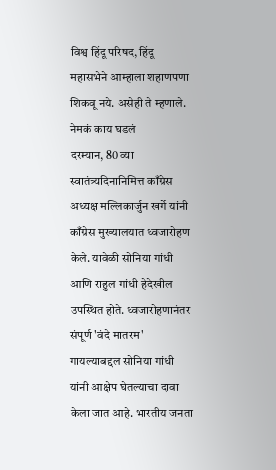विश्व हिंदू परिषद, हिंदू महासभेने आम्हाला शहाणपणा शिकवू नये. असेही ते म्हणाले.
नेमकं काय घडलं
दरम्यान, 80 व्या स्वातंत्र्यदिनानिमित्त काँग्रेस अध्यक्ष मल्लिकार्जुन खर्गे यांनी काँग्रेस मुख्यालयात ध्वजारोहण केले. यावेळी सोनिया गांधी आणि राहुल गांधी हेदेखील उपस्थित होते. ध्वजारोहणानंतर संपूर्ण 'वंदे मातरम' गायल्याबद्दल सोनिया गांधी यांनी आक्षेप घेतल्याचा दावा केला जात आहे. भारतीय जनता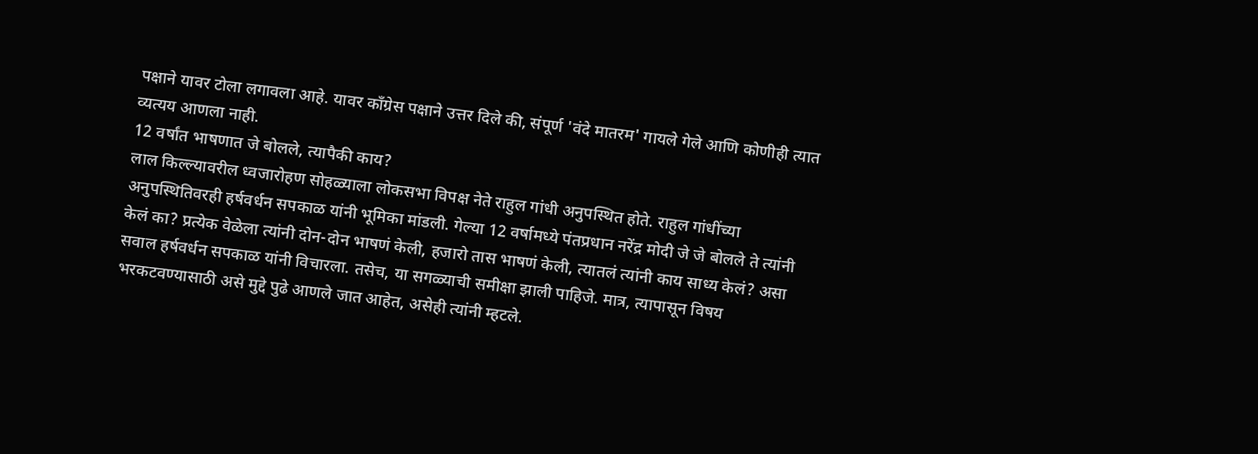पक्षाने यावर टोला लगावला आहे. यावर काँग्रेस पक्षाने उत्तर दिले की, संपूर्ण 'वंदे मातरम' गायले गेले आणि कोणीही त्यात व्यत्यय आणला नाही.
12 वर्षांत भाषणात जे बोलले, त्यापैकी काय?
लाल किल्ल्यावरील ध्वजारोहण सोहळ्याला लोकसभा विपक्ष नेते राहुल गांधी अनुपस्थित होते. राहुल गांधींच्या अनुपस्थितिवरही हर्षवर्धन सपकाळ यांनी भूमिका मांडली. गेल्या 12 वर्षामध्ये पंतप्रधान नरेंद्र मोदी जे जे बोलले ते त्यांनी केलं का? प्रत्येक वेळेला त्यांनी दोन-दोन भाषणं केली, हजारो तास भाषणं केली, त्यातलं त्यांनी काय साध्य केलं? असा सवाल हर्षवर्धन सपकाळ यांनी विचारला. तसेच, या सगळ्याची समीक्षा झाली पाहिजे. मात्र, त्यापासून विषय भरकटवण्यासाठी असे मुद्दे पुढे आणले जात आहेत, असेही त्यांनी म्हटले.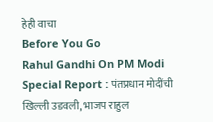हेही वाचा
Before You Go
Rahul Gandhi On PM Modi Special Report : पंतप्रधान मोदींची खिल्ली उडवली, भाजप राहुल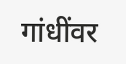गांधींवर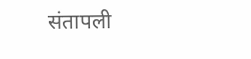संतापली